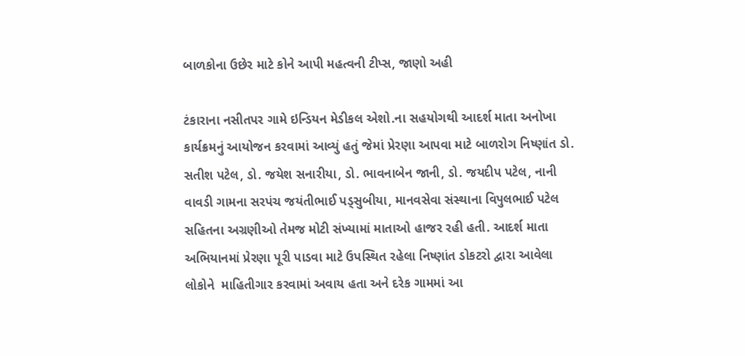બાળકોના ઉછેર માટે કોને આપી મહત્વની ટીપ્સ, જાણો અહી

ટંકારાના નસીતપર ગામે ઇન્ડિયન મેડીકલ એશો.ના સહયોગથી આદર્શ માતા અનોખા કાર્યક્રમનું આયોજન કરવામાં આવ્યું હતું જેમાં પ્રેરણા આપવા માટે બાળરોગ નિષ્ણાંત ડો. સતીશ પટેલ, ડો. જયેશ સનારીયા, ડો. ભાવનાબેન જાની, ડો. જયદીપ પટેલ, નાની વાવડી ગામના સરપંચ જયંતીભાઈ પડ્સુબીયા, માનવસેવા સંસ્થાના વિપુલભાઈ પટેલ સહિતના અગ્રણીઓ તેમજ મોટી સંખ્યામાં માતાઓ હાજર રહી હતી. આદર્શ માતા અભિયાનમાં પ્રેરણા પૂરી પાડવા માટે ઉપસ્થિત રહેલા નિષ્ણાંત ડોકટરો દ્વારા આવેલા લોકોને  માહિતીગાર કરવામાં અવાય હતા અને દરેક ગામમાં આ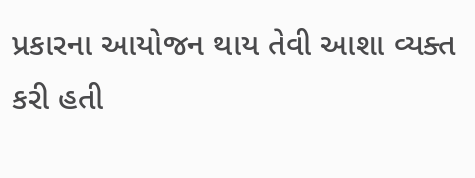પ્રકારના આયોજન થાય તેવી આશા વ્યક્ત કરી હતી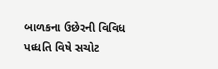બાળકના ઉછેરની વિવિધ પધ્ધતિ વિષે સચોટ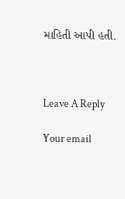માહિતી આપી હતી.



Leave A Reply

Your email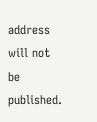address will not be published.